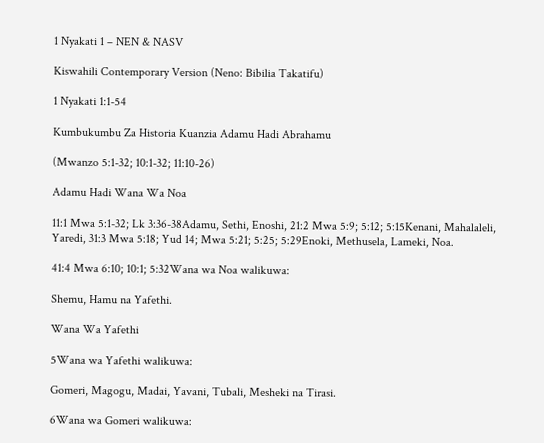1 Nyakati 1 – NEN & NASV

Kiswahili Contemporary Version (Neno: Bibilia Takatifu)

1 Nyakati 1:1-54

Kumbukumbu Za Historia Kuanzia Adamu Hadi Abrahamu

(Mwanzo 5:1-32; 10:1-32; 11:10-26)

Adamu Hadi Wana Wa Noa

11:1 Mwa 5:1-32; Lk 3:36-38Adamu, Sethi, Enoshi, 21:2 Mwa 5:9; 5:12; 5:15Kenani, Mahalaleli, Yaredi, 31:3 Mwa 5:18; Yud 14; Mwa 5:21; 5:25; 5:29Enoki, Methusela, Lameki, Noa.

41:4 Mwa 6:10; 10:1; 5:32Wana wa Noa walikuwa:

Shemu, Hamu na Yafethi.

Wana Wa Yafethi

5Wana wa Yafethi walikuwa:

Gomeri, Magogu, Madai, Yavani, Tubali, Mesheki na Tirasi.

6Wana wa Gomeri walikuwa: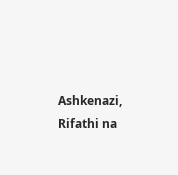Ashkenazi, Rifathi na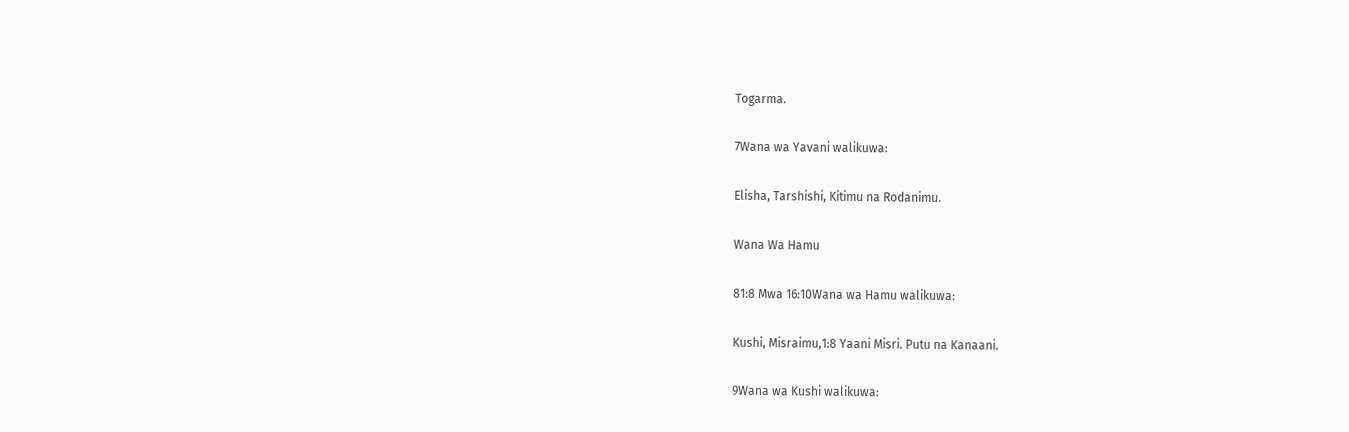Togarma.

7Wana wa Yavani walikuwa:

Elisha, Tarshishi, Kitimu na Rodanimu.

Wana Wa Hamu

81:8 Mwa 16:10Wana wa Hamu walikuwa:

Kushi, Misraimu,1:8 Yaani Misri. Putu na Kanaani.

9Wana wa Kushi walikuwa: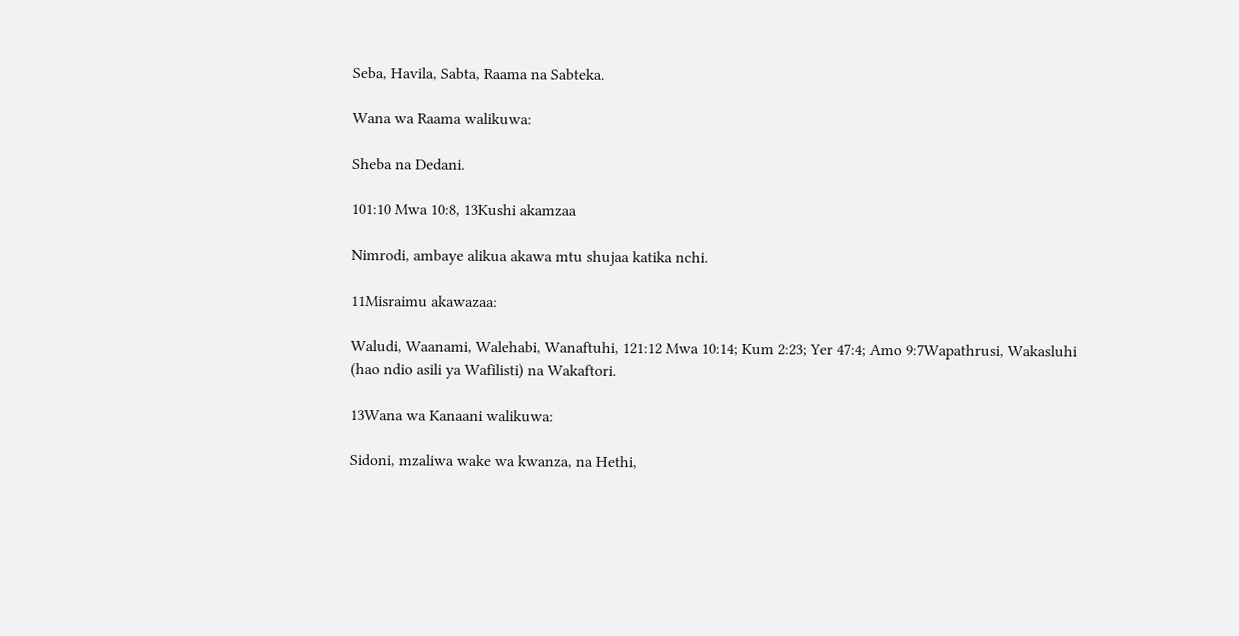Seba, Havila, Sabta, Raama na Sabteka.

Wana wa Raama walikuwa:

Sheba na Dedani.

101:10 Mwa 10:8, 13Kushi akamzaa

Nimrodi, ambaye alikua akawa mtu shujaa katika nchi.

11Misraimu akawazaa:

Waludi, Waanami, Walehabi, Wanaftuhi, 121:12 Mwa 10:14; Kum 2:23; Yer 47:4; Amo 9:7Wapathrusi, Wakasluhi (hao ndio asili ya Wafilisti) na Wakaftori.

13Wana wa Kanaani walikuwa:

Sidoni, mzaliwa wake wa kwanza, na Hethi,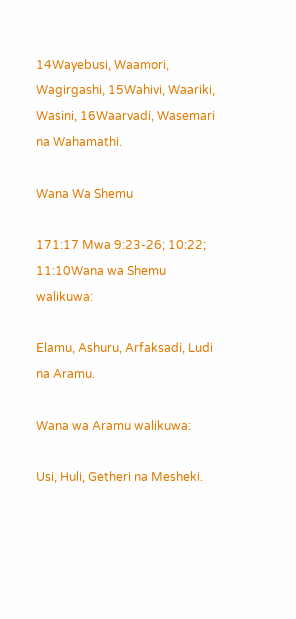14Wayebusi, Waamori, Wagirgashi, 15Wahivi, Waariki, Wasini, 16Waarvadi, Wasemari na Wahamathi.

Wana Wa Shemu

171:17 Mwa 9:23-26; 10:22; 11:10Wana wa Shemu walikuwa:

Elamu, Ashuru, Arfaksadi, Ludi na Aramu.

Wana wa Aramu walikuwa:

Usi, Huli, Getheri na Mesheki.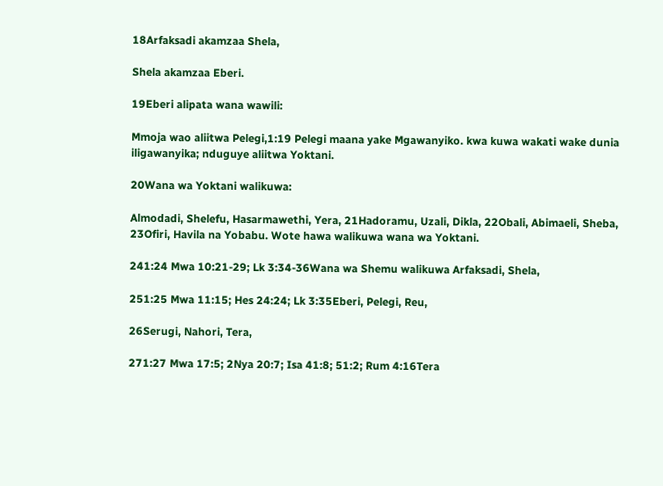18Arfaksadi akamzaa Shela,

Shela akamzaa Eberi.

19Eberi alipata wana wawili:

Mmoja wao aliitwa Pelegi,1:19 Pelegi maana yake Mgawanyiko. kwa kuwa wakati wake dunia iligawanyika; nduguye aliitwa Yoktani.

20Wana wa Yoktani walikuwa:

Almodadi, Shelefu, Hasarmawethi, Yera, 21Hadoramu, Uzali, Dikla, 22Obali, Abimaeli, Sheba, 23Ofiri, Havila na Yobabu. Wote hawa walikuwa wana wa Yoktani.

241:24 Mwa 10:21-29; Lk 3:34-36Wana wa Shemu walikuwa Arfaksadi, Shela,

251:25 Mwa 11:15; Hes 24:24; Lk 3:35Eberi, Pelegi, Reu,

26Serugi, Nahori, Tera,

271:27 Mwa 17:5; 2Nya 20:7; Isa 41:8; 51:2; Rum 4:16Tera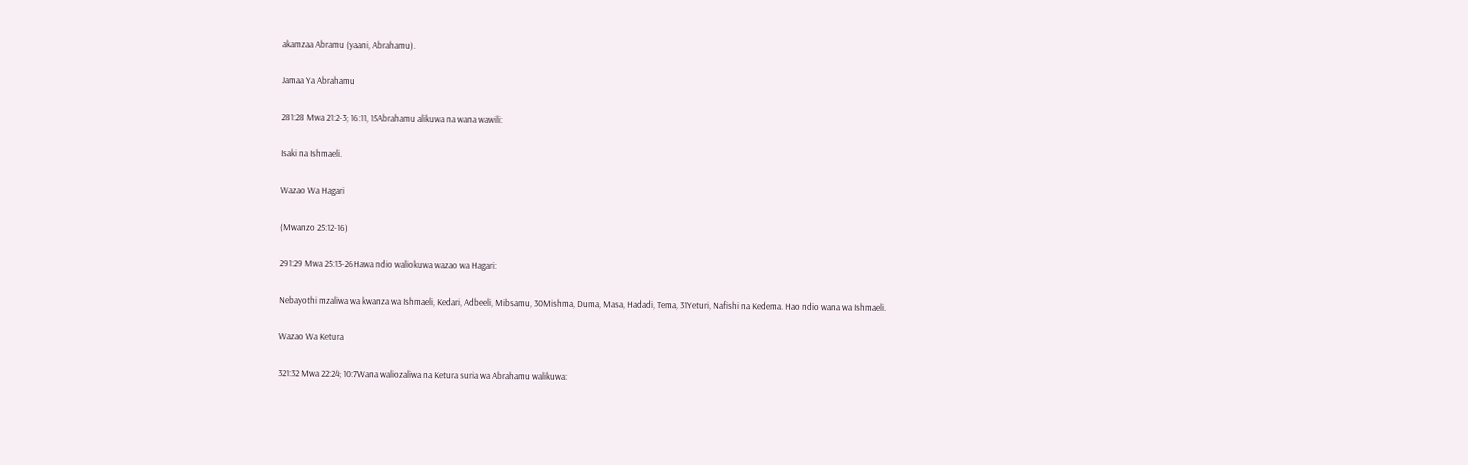akamzaa Abramu (yaani, Abrahamu).

Jamaa Ya Abrahamu

281:28 Mwa 21:2-3; 16:11, 15Abrahamu alikuwa na wana wawili:

Isaki na Ishmaeli.

Wazao Wa Hagari

(Mwanzo 25:12-16)

291:29 Mwa 25:13-26Hawa ndio waliokuwa wazao wa Hagari:

Nebayothi mzaliwa wa kwanza wa Ishmaeli, Kedari, Adbeeli, Mibsamu, 30Mishma, Duma, Masa, Hadadi, Tema, 31Yeturi, Nafishi na Kedema. Hao ndio wana wa Ishmaeli.

Wazao Wa Ketura

321:32 Mwa 22:24; 10:7Wana waliozaliwa na Ketura suria wa Abrahamu walikuwa: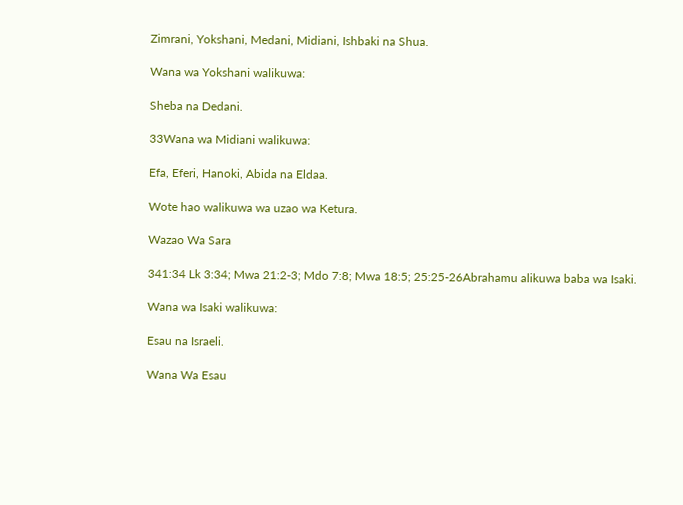Zimrani, Yokshani, Medani, Midiani, Ishbaki na Shua.

Wana wa Yokshani walikuwa:

Sheba na Dedani.

33Wana wa Midiani walikuwa:

Efa, Eferi, Hanoki, Abida na Eldaa.

Wote hao walikuwa wa uzao wa Ketura.

Wazao Wa Sara

341:34 Lk 3:34; Mwa 21:2-3; Mdo 7:8; Mwa 18:5; 25:25-26Abrahamu alikuwa baba wa Isaki.

Wana wa Isaki walikuwa:

Esau na Israeli.

Wana Wa Esau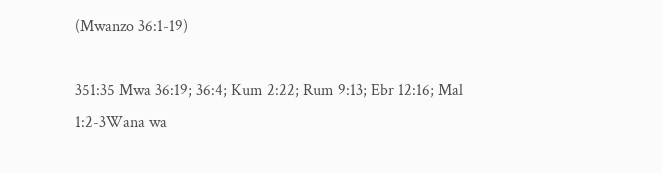(Mwanzo 36:1-19)

351:35 Mwa 36:19; 36:4; Kum 2:22; Rum 9:13; Ebr 12:16; Mal 1:2-3Wana wa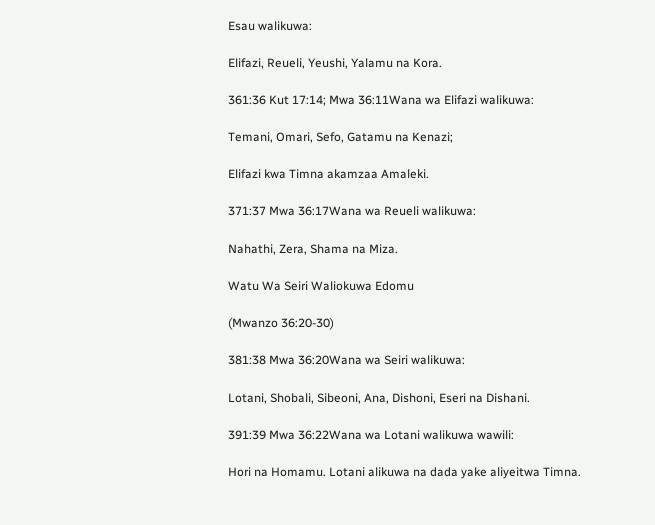Esau walikuwa:

Elifazi, Reueli, Yeushi, Yalamu na Kora.

361:36 Kut 17:14; Mwa 36:11Wana wa Elifazi walikuwa:

Temani, Omari, Sefo, Gatamu na Kenazi;

Elifazi kwa Timna akamzaa Amaleki.

371:37 Mwa 36:17Wana wa Reueli walikuwa:

Nahathi, Zera, Shama na Miza.

Watu Wa Seiri Waliokuwa Edomu

(Mwanzo 36:20-30)

381:38 Mwa 36:20Wana wa Seiri walikuwa:

Lotani, Shobali, Sibeoni, Ana, Dishoni, Eseri na Dishani.

391:39 Mwa 36:22Wana wa Lotani walikuwa wawili:

Hori na Homamu. Lotani alikuwa na dada yake aliyeitwa Timna.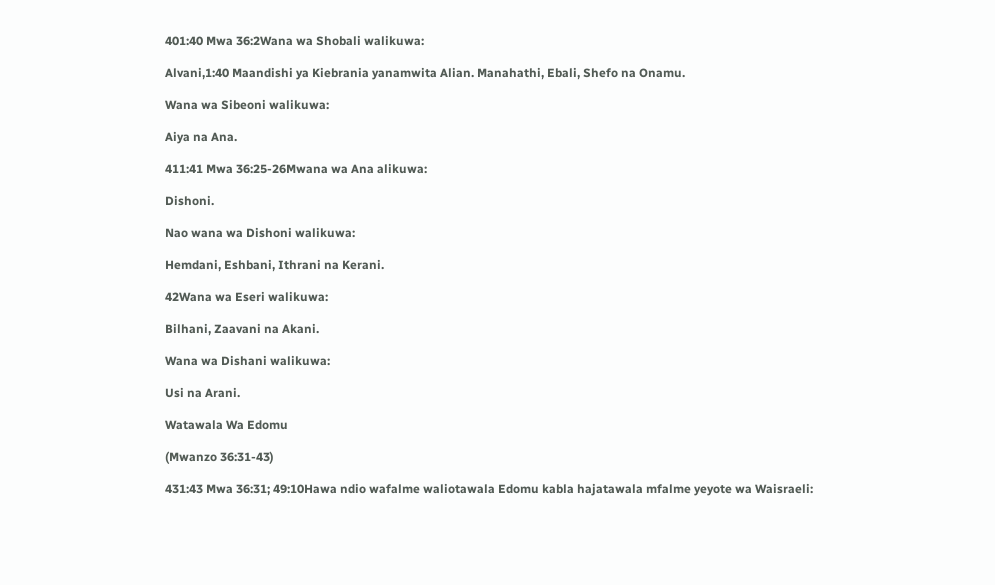401:40 Mwa 36:2Wana wa Shobali walikuwa:

Alvani,1:40 Maandishi ya Kiebrania yanamwita Alian. Manahathi, Ebali, Shefo na Onamu.

Wana wa Sibeoni walikuwa:

Aiya na Ana.

411:41 Mwa 36:25-26Mwana wa Ana alikuwa:

Dishoni.

Nao wana wa Dishoni walikuwa:

Hemdani, Eshbani, Ithrani na Kerani.

42Wana wa Eseri walikuwa:

Bilhani, Zaavani na Akani.

Wana wa Dishani walikuwa:

Usi na Arani.

Watawala Wa Edomu

(Mwanzo 36:31-43)

431:43 Mwa 36:31; 49:10Hawa ndio wafalme waliotawala Edomu kabla hajatawala mfalme yeyote wa Waisraeli: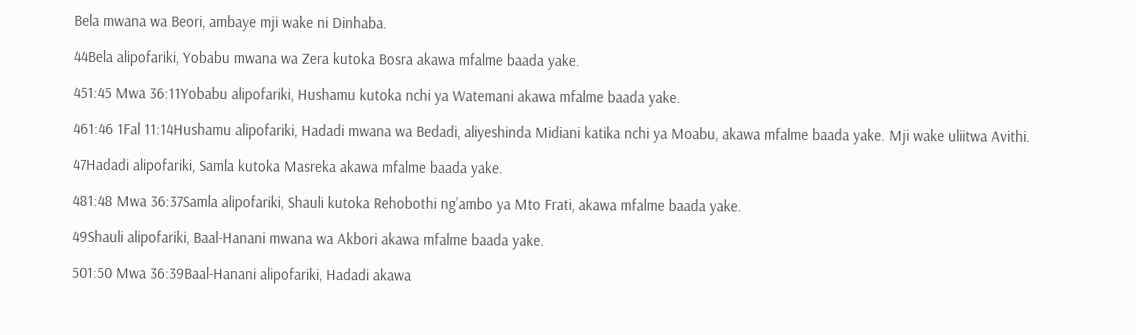Bela mwana wa Beori, ambaye mji wake ni Dinhaba.

44Bela alipofariki, Yobabu mwana wa Zera kutoka Bosra akawa mfalme baada yake.

451:45 Mwa 36:11Yobabu alipofariki, Hushamu kutoka nchi ya Watemani akawa mfalme baada yake.

461:46 1Fal 11:14Hushamu alipofariki, Hadadi mwana wa Bedadi, aliyeshinda Midiani katika nchi ya Moabu, akawa mfalme baada yake. Mji wake uliitwa Avithi.

47Hadadi alipofariki, Samla kutoka Masreka akawa mfalme baada yake.

481:48 Mwa 36:37Samla alipofariki, Shauli kutoka Rehobothi ngʼambo ya Mto Frati, akawa mfalme baada yake.

49Shauli alipofariki, Baal-Hanani mwana wa Akbori akawa mfalme baada yake.

501:50 Mwa 36:39Baal-Hanani alipofariki, Hadadi akawa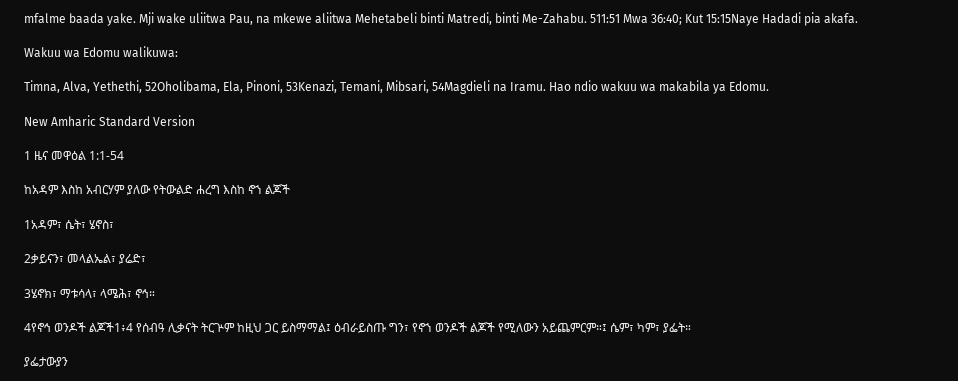mfalme baada yake. Mji wake uliitwa Pau, na mkewe aliitwa Mehetabeli binti Matredi, binti Me-Zahabu. 511:51 Mwa 36:40; Kut 15:15Naye Hadadi pia akafa.

Wakuu wa Edomu walikuwa:

Timna, Alva, Yethethi, 52Oholibama, Ela, Pinoni, 53Kenazi, Temani, Mibsari, 54Magdieli na Iramu. Hao ndio wakuu wa makabila ya Edomu.

New Amharic Standard Version

1 ዜና መዋዕል 1:1-54

ከአዳም እስከ አብርሃም ያለው የትውልድ ሐረግ እስከ ኖኀ ልጆች

1አዳም፣ ሴት፣ ሄኖስ፣

2ቃይናን፣ መላልኤል፣ ያሬድ፣

3ሄኖክ፣ ማቱሳላ፣ ላሜሕ፣ ኖኅ።

4የኖኅ ወንዶች ልጆች1፥4 የሰብዓ ሊቃናት ትርጕም ከዚህ ጋር ይስማማል፤ ዕብራይስጡ ግን፣ የኖኀ ወንዶች ልጆች የሚለውን አይጨምርም።፤ ሴም፣ ካም፣ ያፌት።

ያፌታውያን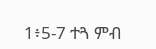1፥5-7 ተጓ ምብ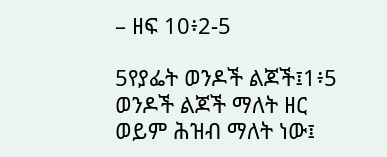– ዘፍ 10፥2-5

5የያፌት ወንዶች ልጆች፤1፥5 ወንዶች ልጆች ማለት ዘር ወይም ሕዝብ ማለት ነው፤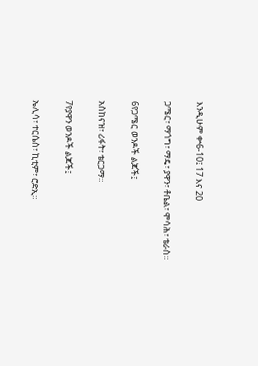እንዲሁም ቍ6-10፤ 17 እና 20

ጋሜር፣ ማጎግ፣ ማዴ፣ ያዋን፣ ቶቤል፣ ሞሳሕ፣ ቴራስ።

6የጋሜር ወንዶች ልጆች፤

አስከናዝ፣ ሪፋት፣ ቴርጋማ።

7የያዋን ወንዶች ልጆች፤

ኤሊሳ፣ ተርሴስ፣ ኪቲም፣ ሮድኢ።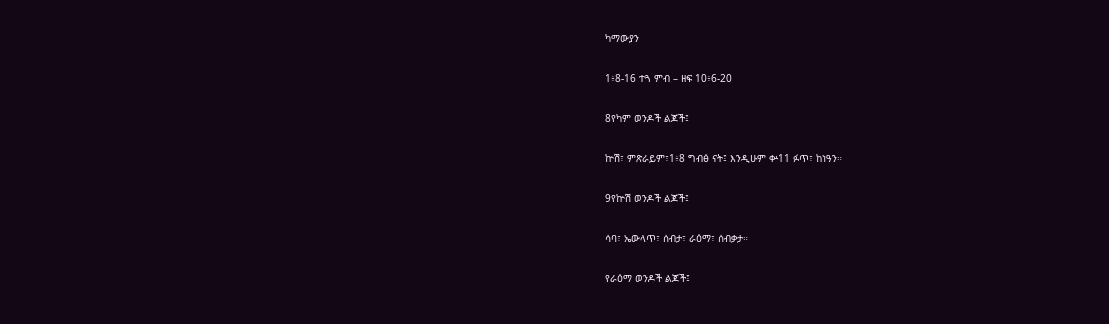ካማውያን

1፥8-16 ተጓ ምብ – ዘፍ 10፥6-20

8የካም ወንዶች ልጆች፤

ኵሽ፣ ምጽራይም፣1፥8 ግብፅ ናት፤ እንዲሁም ቍ11 ፉጥ፣ ከነዓን።

9የኵሽ ወንዶች ልጆች፤

ሳባ፣ ኤውላጥ፣ ሰብታ፣ ራዕማ፣ ሰብቃታ።

የራዕማ ወንዶች ልጆች፤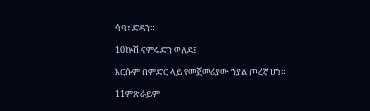ሳባ፣ ድዳን።

10ኵሽ ናምሩድን ወለደ፤

እርሱም በምድር ላይ የመጀመሪያው ኀያል ጦረኛ ሆነ።

11ምጽራይም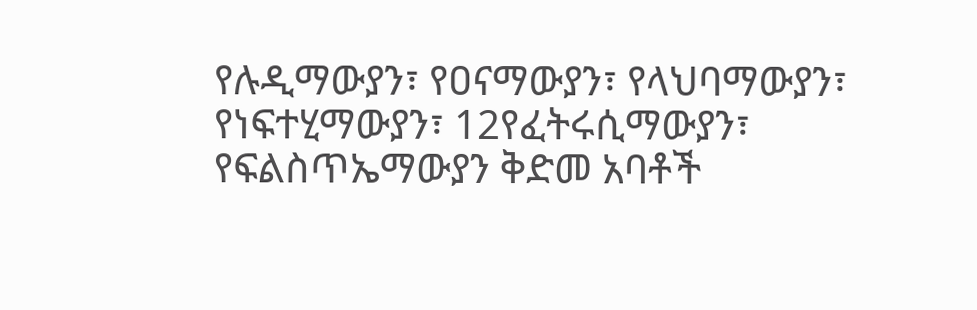የሉዲማውያን፣ የዐናማውያን፣ የላህባማውያን፣ የነፍተሂማውያን፣ 12የፈትሩሲማውያን፣ የፍልስጥኤማውያን ቅድመ አባቶች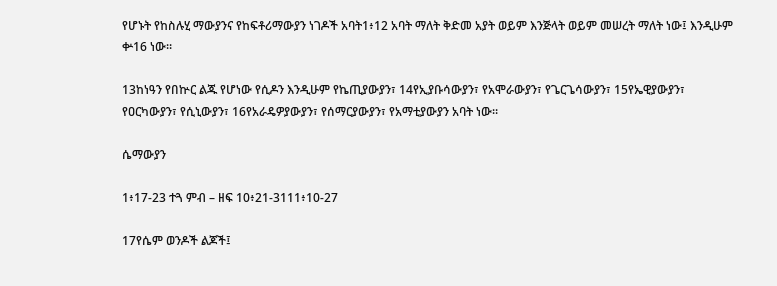የሆኑት የከስሉሂ ማውያንና የከፍቶሪማውያን ነገዶች አባት1፥12 አባት ማለት ቅድመ አያት ወይም እንጅላት ወይም መሠረት ማለት ነው፤ እንዲሁም ቍ16 ነው።

13ከነዓን የበኵር ልጁ የሆነው የሲዶን እንዲሁም የኬጢያውያን፣ 14የኢያቡሳውያን፣ የአሞራውያን፣ የጌርጌሳውያን፣ 15የኤዊያውያን፣ የዐርካውያን፣ የሲኒውያን፣ 16የአራዴዎያውያን፣ የሰማርያውያን፣ የአማቲያውያን አባት ነው።

ሴማውያን

1፥17-23 ተጓ ምብ – ዘፍ 10፥21-3111፥10-27

17የሴም ወንዶች ልጆች፤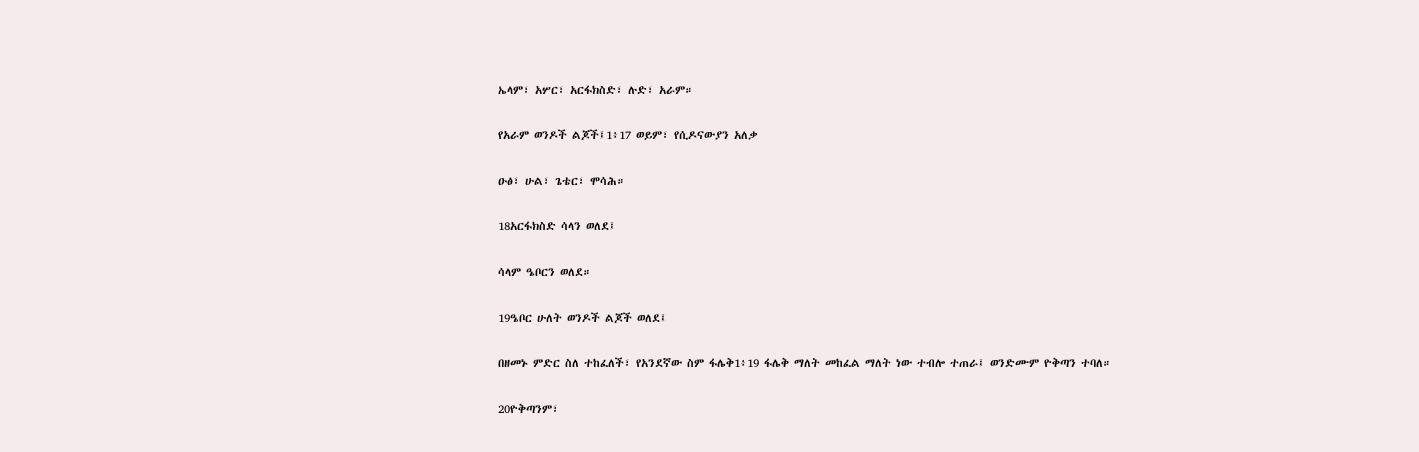ኤላም፣ አሦር፣ አርፋክስድ፣ ሉድ፣ አራም።

የአራም ወንዶች ልጆች፤1፥17 ወይም፣ የሲዶናውያን አለቃ

ዑፅ፣ ሁል፣ ጌቴር፣ ሞሳሕ።

18አርፋክስድ ሳላን ወለደ፤

ሳላም ዔቦርን ወለደ።

19ዔቦር ሁለት ወንዶች ልጆች ወለደ፤

በዘመኑ ምድር ስለ ተከፈለች፣ የአንደኛው ስም ፋሌቅ1፥19 ፋሌቅ ማለት መከፈል ማለት ነው ተብሎ ተጠራ፤ ወንድሙም ዮቅጣን ተባለ።

20ዮቅጣንም፣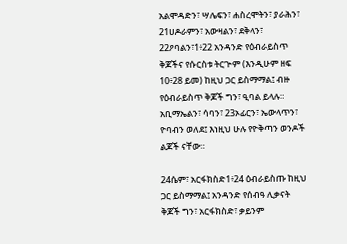አልሞዳድን፣ ሣሌፍን፣ ሐስረሞትን፣ ያራሕን፣ 21ሀዶራምን፣ አውዛልን፣ ደቅላን፣ 22ዖባልን፣1፥22 አንዳንድ የዕብራይስጥ ቅጆችና የሱርስቱ ትርጕም (እንዲሁም ዘፍ 10፥28 ይመ) ከዚህ ጋር ይስማማል፤ ብዙ የዕብራይስጥ ቅጆች ግን፣ ዒባል ይላሉ። አቢማኤልን፣ ሳባን፣ 23ኦፊርን፣ ኤውላጥን፣ ዮባብን ወለደ፤ እነዚህ ሁሉ የዮቅጣን ወንዶች ልጆች ናቸው።

24ሴም፣ አርፋክስድ1፥24 ዕብራይስጡ ከዚህ ጋር ይስማማል፤ አንዳንድ የሰብዓ ሊቃናት ቅጆች ግን፣ አርፋክስድ፣ ቃይንም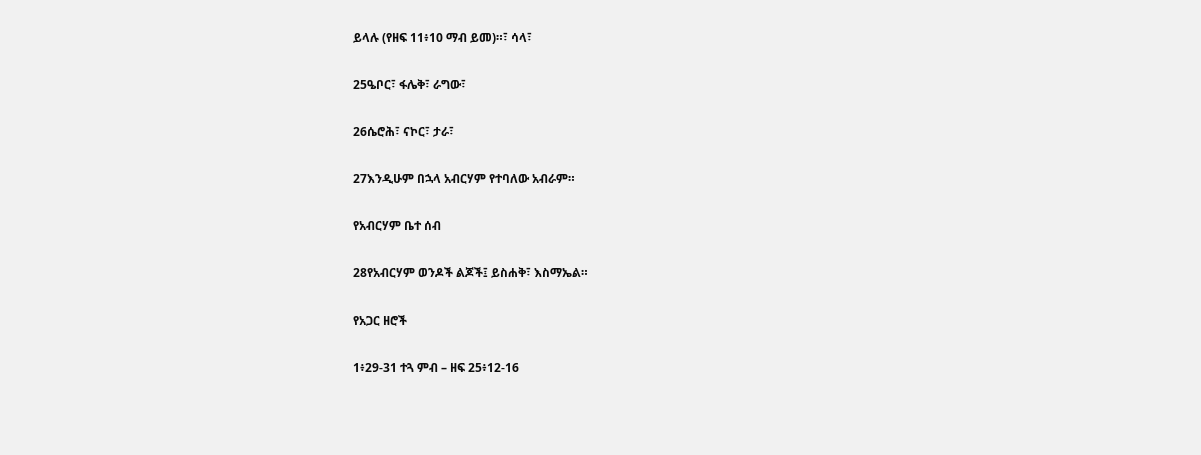ይላሉ (የዘፍ 11፥10 ማብ ይመ)።፣ ሳላ፣

25ዔቦር፣ ፋሌቅ፣ ራግው፣

26ሴሮሕ፣ ናኮር፣ ታራ፣

27እንዲሁም በኋላ አብርሃም የተባለው አብራም።

የአብርሃም ቤተ ሰብ

28የአብርሃም ወንዶች ልጆች፤ ይስሐቅ፣ እስማኤል።

የአጋር ዘሮች

1፥29-31 ተጓ ምብ – ዘፍ 25፥12-16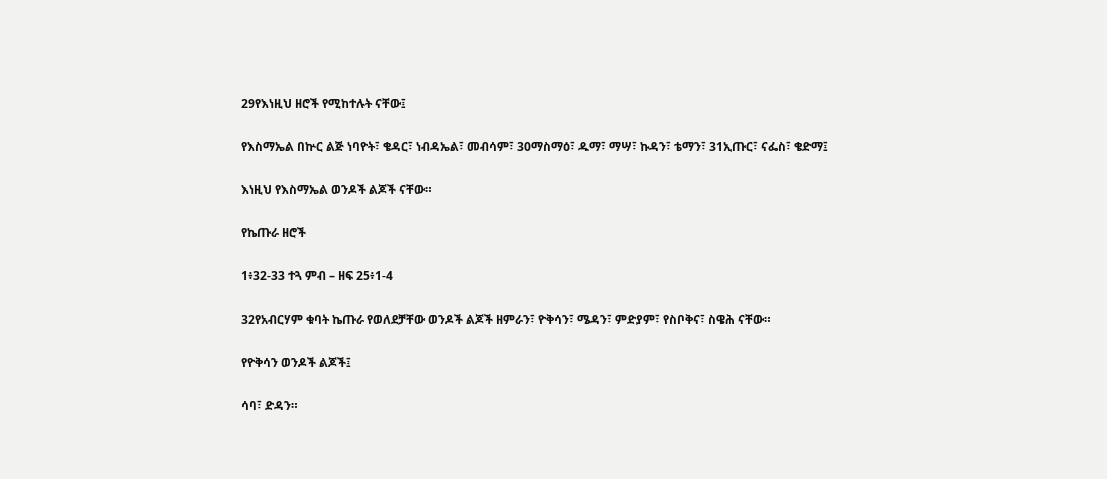29የእነዚህ ዘሮች የሚከተሉት ናቸው፤

የእስማኤል በኵር ልጅ ነባዮት፣ ቄዳር፣ ነብዳኤል፣ መብሳም፣ 30ማስማዕ፣ ዱማ፣ ማሣ፣ ኩዳን፣ ቴማን፣ 31ኢጡር፣ ናፌስ፣ ቄድማ፤

እነዚህ የእስማኤል ወንዶች ልጆች ናቸው።

የኬጡራ ዘሮች

1፥32-33 ተጓ ምብ – ዘፍ 25፥1-4

32የአብርሃም ቁባት ኬጡራ የወለደቻቸው ወንዶች ልጆች ዘምራን፣ ዮቅሳን፣ ሜዳን፣ ምድያም፣ የስቦቅና፣ ስዌሕ ናቸው።

የዮቅሳን ወንዶች ልጆች፤

ሳባ፣ ድዳን።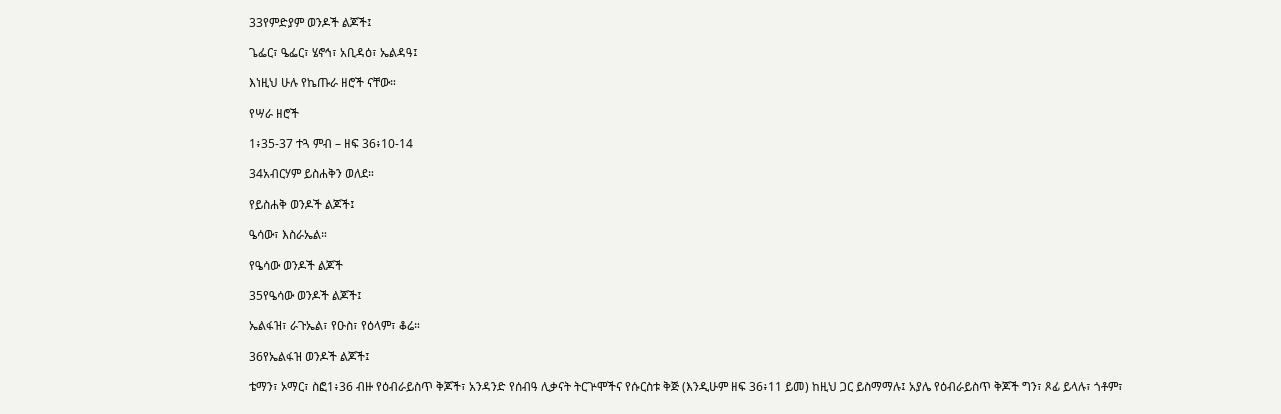33የምድያም ወንዶች ልጆች፤

ጌፌር፣ ዔፌር፣ ሄኖኅ፣ አቢዳዕ፣ ኤልዳዓ፤

እነዚህ ሁሉ የኬጡራ ዘሮች ናቸው።

የሣራ ዘሮች

1፥35-37 ተጓ ምብ – ዘፍ 36፥10-14

34አብርሃም ይስሐቅን ወለደ።

የይስሐቅ ወንዶች ልጆች፤

ዔሳው፣ እስራኤል።

የዔሳው ወንዶች ልጆች

35የዔሳው ወንዶች ልጆች፤

ኤልፋዝ፣ ራጉኤል፣ የዑስ፣ የዕላም፣ ቆሬ።

36የኤልፋዝ ወንዶች ልጆች፤

ቴማን፣ ኦማር፣ ስፎ1፥36 ብዙ የዕብራይስጥ ቅጆች፣ አንዳንድ የሰብዓ ሊቃናት ትርጕሞችና የሱርስቱ ቅጅ (እንዲሁም ዘፍ 36፥11 ይመ) ከዚህ ጋር ይስማማሉ፤ አያሌ የዕብራይስጥ ቅጆች ግን፣ ጾፊ ይላሉ፣ ጎቶም፣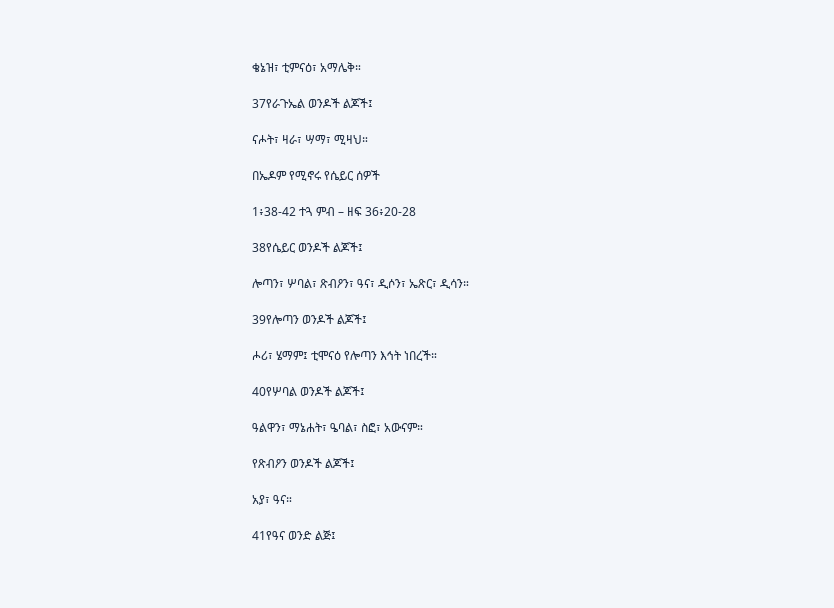ቄኔዝ፣ ቲምናዕ፣ አማሌቅ።

37የራጉኤል ወንዶች ልጆች፤

ናሖት፣ ዛራ፣ ሣማ፣ ሚዛህ።

በኤዶም የሚኖሩ የሴይር ሰዎች

1፥38-42 ተጓ ምብ – ዘፍ 36፥20-28

38የሴይር ወንዶች ልጆች፤

ሎጣን፣ ሦባል፣ ጽብዖን፣ ዓና፣ ዲሶን፣ ኤጽር፣ ዲሳን።

39የሎጣን ወንዶች ልጆች፤

ሖሪ፣ ሄማም፤ ቲሞናዕ የሎጣን እኅት ነበረች።

40የሦባል ወንዶች ልጆች፤

ዓልዋን፣ ማኔሐት፣ ዔባል፣ ስፎ፣ አውናም።

የጽብዖን ወንዶች ልጆች፤

አያ፣ ዓና።

41የዓና ወንድ ልጅ፤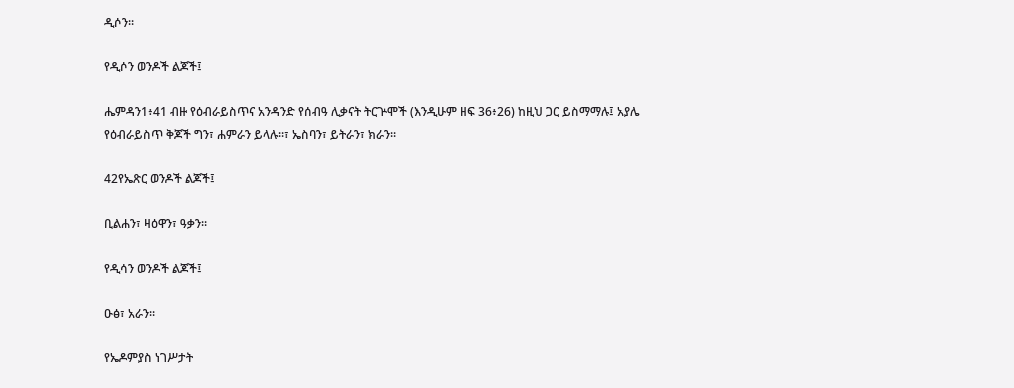ዲሶን።

የዲሶን ወንዶች ልጆች፤

ሔምዳን1፥41 ብዙ የዕብራይስጥና አንዳንድ የሰብዓ ሊቃናት ትርጕሞች (እንዲሁም ዘፍ 36፥26) ከዚህ ጋር ይስማማሉ፤ አያሌ የዕብራይስጥ ቅጆች ግን፣ ሐምራን ይላሉ።፣ ኤስባን፣ ይትራን፣ ክራን።

42የኤጽር ወንዶች ልጆች፤

ቢልሐን፣ ዛዕዋን፣ ዓቃን።

የዲሳን ወንዶች ልጆች፤

ዑፅ፣ አራን።

የኤዶምያስ ነገሥታት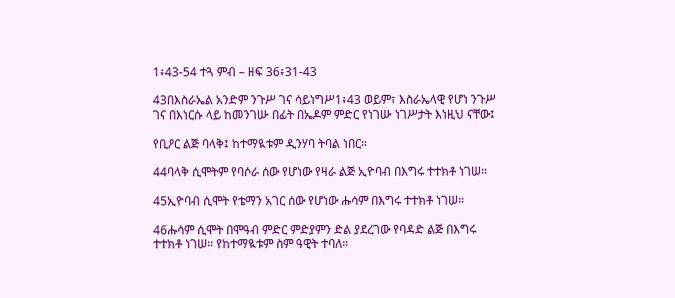1፥43-54 ተጓ ምብ – ዘፍ 36፥31-43

43በእስራኤል አንድም ንጉሥ ገና ሳይነግሥ1፥43 ወይም፣ እስራኤላዊ የሆነ ንጉሥ ገና በእነርሱ ላይ ከመንገሡ በፊት በኤዶም ምድር የነገሡ ነገሥታት እነዚህ ናቸው፤

የቢዖር ልጅ ባላቅ፤ ከተማዪቱም ዲንሃባ ትባል ነበር።

44ባላቅ ሲሞትም የባሶራ ሰው የሆነው የዛራ ልጅ ኢዮባብ በእግሩ ተተክቶ ነገሠ።

45ኢዮባብ ሲሞት የቴማን አገር ሰው የሆነው ሑሳም በእግሩ ተተክቶ ነገሠ።

46ሑሳም ሲሞት በሞዓብ ምድር ምድያምን ድል ያደረገው የባዳድ ልጅ በእግሩ ተተክቶ ነገሠ። የከተማዪቱም ስም ዓዊት ተባለ።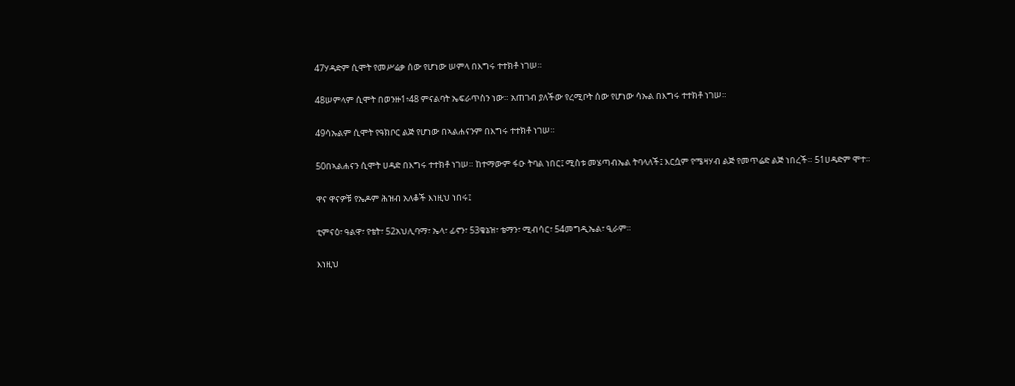47ሃዳድም ሲሞት የመሥሬቃ ሰው የሆነው ሠምላ በእግሩ ተተክቶ ነገሠ።

48ሠምላም ሲሞት በወንዙ1፥48 ምናልባት ኤፍራጥስን ነው። አጠገብ ያለችው የረሚቦት ሰው የሆነው ሳኡል በእግሩ ተተክቶ ነገሠ።

49ሳኡልም ሲሞት የዓክቦር ልጅ የሆነው በኣልሐናንም በእግሩ ተተክቶ ነገሠ።

50በኣልሐናን ሲሞት ሀዳድ በእግሩ ተተክቶ ነገሠ። ከተማውም ፋዑ ትባል ነበር፤ ሚስቱ መሄጣብኤል ትባላለች፤ እርሷም የሜዛሃብ ልጅ የመጥሬድ ልጅ ነበረች። 51ሀዳድም ሞተ።

ዋና ዋናዎቹ የኤዶም ሕዝብ አለቆች እነዚህ ነበሩ፤

ቲምናዕ፣ ዓልዋ፣ የቴት፣ 52አህሊባማ፣ ኤላ፣ ፊኖን፣ 53ቄኔዝ፣ ቴማን፣ ሚብሳር፣ 54መግዲኤል፣ ዒራም።

እነዚህ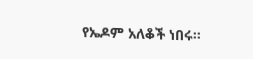የኤዶም አለቆች ነበሩ።